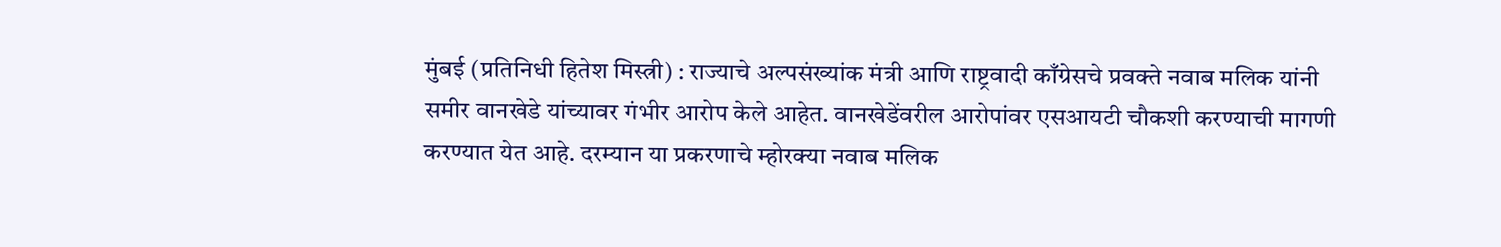मुंबई (प्रतिनिधी हितेश मिस्त्री) : राज्याचे अल्पसंख्यांक मंत्री आणि राष्ट्रवादी काँग्रेसचे प्रवक्ते नवाब मलिक यांनी समीर वानखेडे यांच्यावर गंभीर आरोप केले आहेत. वानखेडेंवरील आरोपांवर एसआयटी चौकशी करण्याची मागणी करण्यात येत आहे. दरम्यान या प्रकरणाचे म्होरक्या नवाब मलिक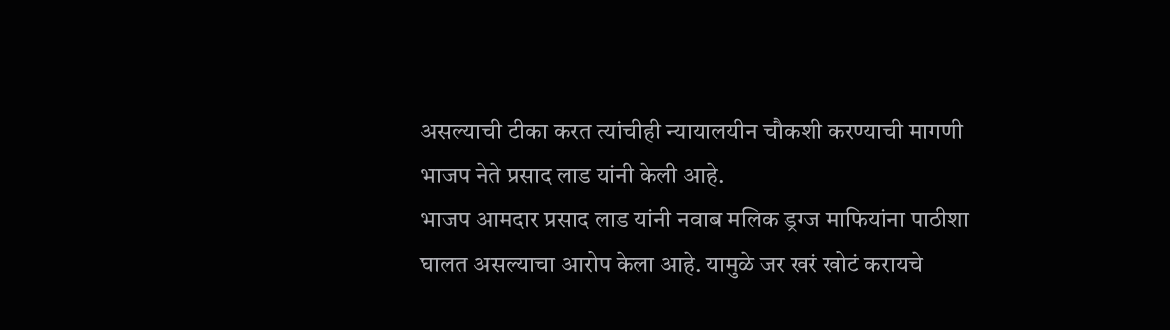असल्याची टीका करत त्यांचीही न्यायालयीन चौकशी करण्याची मागणी भाजप नेते प्रसाद लाड यांनी केली आहे.
भाजप आमदार प्रसाद लाड यांनी नवाब मलिक ड्रग्ज माफियांना पाठीशा घालत असल्याचा आरोप केला आहे. यामुळे जर खरं खोटं करायचे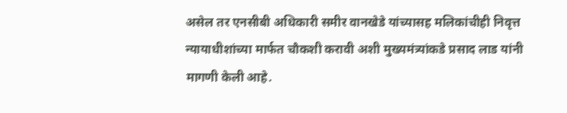असेल तर एनसीबी अधिकारी समीर वानखेडे यांच्यासह मलिकांचीही निवृत्त न्यायाधीशांच्या मार्फत चौकशी करावी अशी मुख्यमंत्र्यांकडे प्रसाद लाड यांनी मागणी केली आहे.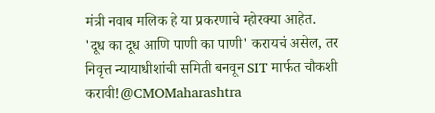मंत्री नवाब मलिक हे या प्रकरणाचे म्होरक्या आहेत.
'दूध का दूध आणि पाणी का पाणी' करायचं असेल, तर निवृत्त न्यायाधीशांची समिती बनवून SIT मार्फत चौकशी करावी!@CMOMaharashtra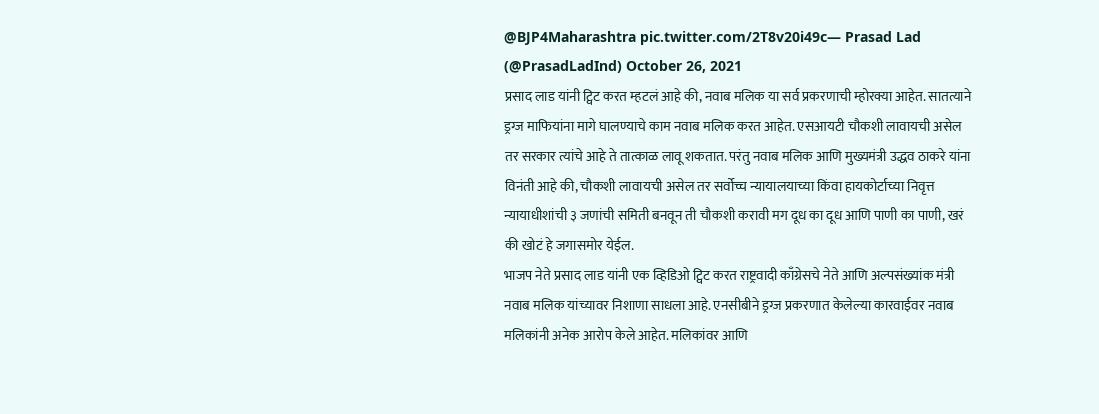@BJP4Maharashtra pic.twitter.com/2T8v20i49c— Prasad Lad (@PrasadLadInd) October 26, 2021
प्रसाद लाड यांनी ट्विट करत म्हटलं आहे की, नवाब मलिक या सर्व प्रकरणाची म्होरक्या आहेत. सातत्याने ड्रग्ज माफियांना मागे घालण्याचे काम नवाब मलिक करत आहेत. एसआयटी चौकशी लावायची असेल तर सरकार त्यांचे आहे ते तात्काळ लावू शकतात. परंतु नवाब मलिक आणि मुख्यमंत्री उद्धव ठाकरे यांना विनंती आहे की, चौकशी लावायची असेल तर सर्वोच्च न्यायालयाच्या किंवा हायकोर्टाच्या निवृत्त न्यायाधीशांची ३ जणांची समिती बनवून ती चौकशी करावी मग दूध का दूध आणि पाणी का पाणी, खरं की खोटं हे जगासमोर येईल.
भाजप नेते प्रसाद लाड यांनी एक व्हिडिओ ट्विट करत राष्ट्रवादी काँग्रेसचे नेते आणि अल्पसंख्यांक मंत्री नवाब मलिक यांच्यावर निशाणा साधला आहे. एनसीबीने ड्रग्ज प्रकरणात केलेल्या कारवाईवर नवाब मलिकांनी अनेक आरोप केले आहेत. मलिकांवर आणि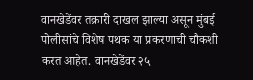वानखेडेंवर तक्रारी दाखल झाल्या असून मुंबई पोलीसांचे विशेष पथक या प्रकरणाची चौकशी करत आहेत. वानखेडेंवर २५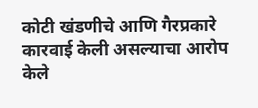कोटी खंडणीचे आणि गैरप्रकारे कारवाई केली असल्याचा आरोप केले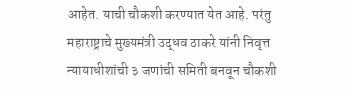आहेत. याची चौकशी करण्यात येत आहे. परंतु महाराष्ट्राचे मुख्यमंत्री उद्धव ठाकरे यांनी निवृत्त न्यायाधीशांची ३ जणांची समिती बनवून चौकशी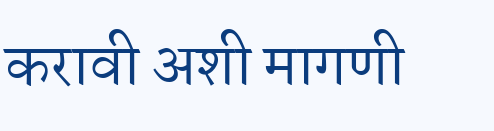करावी अशी मागणी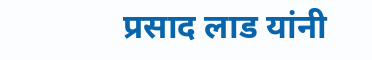प्रसाद लाड यांनी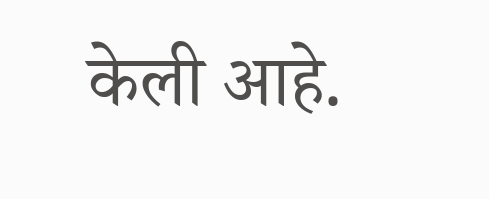केली आहे.